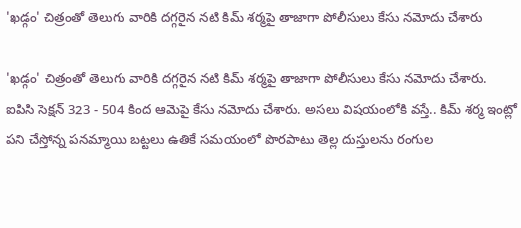'ఖడ్గం' చిత్రంతో తెలుగు వారికి దగ్గరైన నటి కిమ్ శర్మపై తాజాగా పోలీసులు కేసు నమోదు చేశారు

'ఖడ్గం' చిత్రంతో తెలుగు వారికి దగ్గరైన నటి కిమ్ శర్మపై తాజాగా పోలీసులు కేసు నమోదు చేశారు. ఐపిసి సెక్షన్ 323 - 504 కింద ఆమెపై కేసు నమోదు చేశారు. అసలు విషయంలోకి వస్తే.. కిమ్ శర్మ ఇంట్లో పని చేస్తోన్న పనమ్మాయి బట్టలు ఉతికే సమయంలో పొరపాటు తెల్ల దుస్తులను రంగుల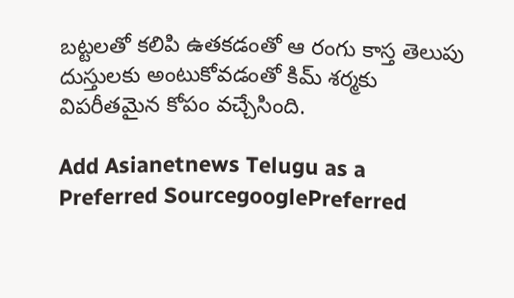బట్టలతో కలిపి ఉతకడంతో ఆ రంగు కాస్త తెలుపు దుస్తులకు అంటుకోవడంతో కిమ్ శర్మకు విపరీతమైన కోపం వచ్చేసింది.

Add Asianetnews Telugu as a Preferred SourcegooglePreferred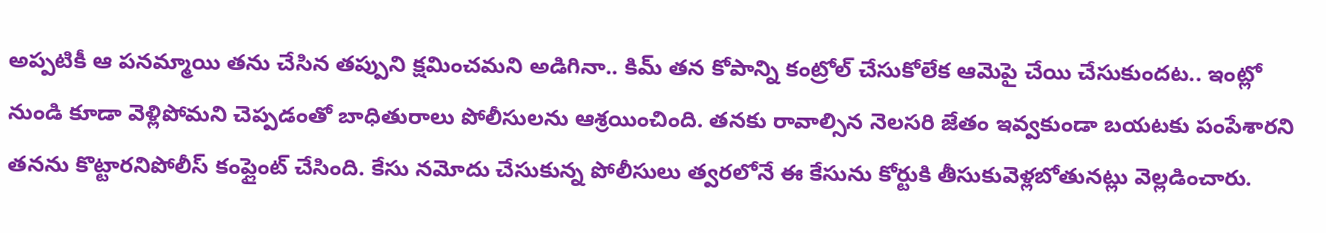అప్పటికీ ఆ పనమ్మాయి తను చేసిన తప్పుని క్షమించమని అడిగినా.. కిమ్ తన కోపాన్ని కంట్రోల్ చేసుకోలేక ఆమెపై చేయి చేసుకుందట.. ఇంట్లో నుండి కూడా వెళ్లిపోమని చెప్పడంతో బాధితురాలు పోలీసులను ఆశ్రయించింది. తనకు రావాల్సిన నెలసరి జేతం ఇవ్వకుండా బయటకు పంపేశారని తనను కొట్టారనిపోలీస్ కంప్లైంట్ చేసింది. కేసు నమోదు చేసుకున్న పోలీసులు త్వరలోనే ఈ కేసును కోర్టుకి తీసుకువెళ్లబోతునట్లు వెల్లడించారు.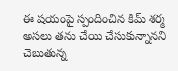ఈ షయంపై స్పందించిన కిమ్ శర్మ అసలు తను చేయి చేసుకున్నానని చెబుతున్న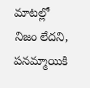మాటల్లో నిజం లేదని, పనమ్మాయికి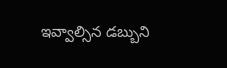ఇవ్వాల్సిన డబ్బుని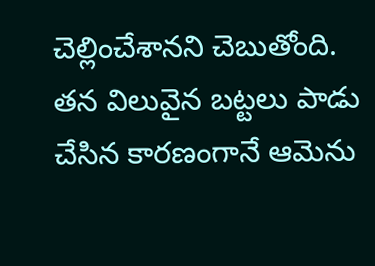చెల్లించేశానని చెబుతోంది. తన విలువైన బట్టలు పాడు చేసిన కారణంగానే ఆమెను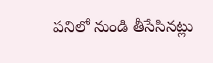పనిలో నుండి తీసేసినట్లు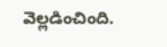వెల్లడించింది.